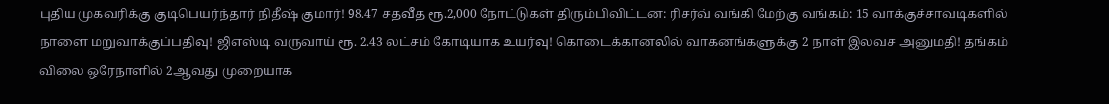புதிய முகவரிக்கு குடிபெயர்ந்தார் நிதீஷ் குமார்! 98.47 சதவீத ரூ.2,000 நோட்டுகள் திரும்பிவிட்டன: ரிசர்வ் வங்கி மேற்கு வங்கம்: 15 வாக்குச்சாவடிகளில் நாளை மறுவாக்குப்பதிவு! ஜிஎஸ்டி வருவாய் ரூ. 2.43 லட்சம் கோடியாக உயர்வு! கொடைக்கானலில் வாகனங்களுக்கு 2 நாள் இலவச அனுமதி! தங்கம் விலை ஒரேநாளில் 2ஆவது முறையாக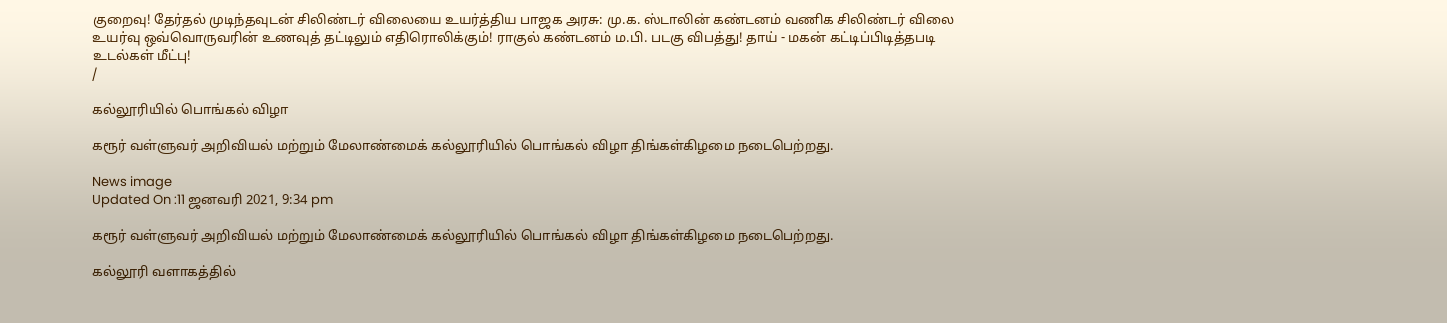குறைவு! தேர்தல் முடிந்தவுடன் சிலிண்டர் விலையை உயர்த்திய பாஜக அரசு: மு.க. ஸ்டாலின் கண்டனம் வணிக சிலிண்டர் விலை உயர்வு ஒவ்வொருவரின் உணவுத் தட்டிலும் எதிரொலிக்கும்! ராகுல் கண்டனம் ம.பி. படகு விபத்து! தாய் - மகன் கட்டிப்பிடித்தபடி உடல்கள் மீட்பு!
/

கல்லூரியில் பொங்கல் விழா

கரூர் வள்ளுவர் அறிவியல் மற்றும் மேலாண்மைக் கல்லூரியில் பொங்கல் விழா திங்கள்கிழமை நடைபெற்றது.

News image
Updated On :11 ஜனவரி 2021, 9:34 pm

கரூர் வள்ளுவர் அறிவியல் மற்றும் மேலாண்மைக் கல்லூரியில் பொங்கல் விழா திங்கள்கிழமை நடைபெற்றது.

கல்லூரி வளாகத்தில்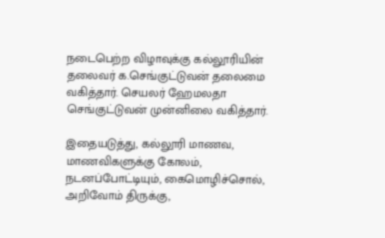நடைபெற்ற விழாவுக்கு கல்லூரியின் தலைவர் க.செங்குட்டுவன் தலைமை வகித்தார். செயலர் ஹேமலதா செங்குட்டுவன் முன்னிலை வகித்தார்.

இதையடுத்து, கல்லூரி மாணவ, மாணவிகளுக்கு கோலம், நடனப்போட்டியும், கைமொழிச்சொல், அறிவோம் திருக்கு,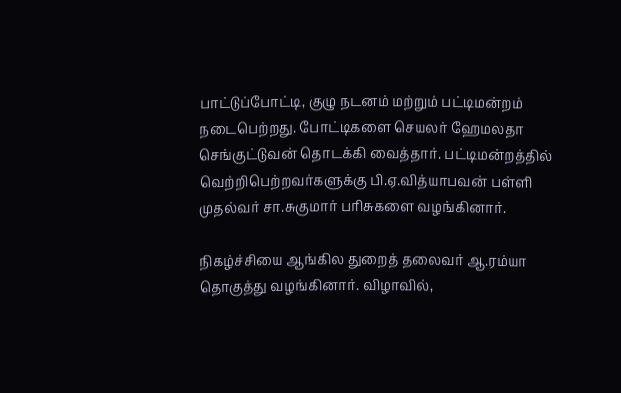பாட்டுப்போட்டி, குழு நடனம் மற்றும் பட்டிமன்றம் நடைபெற்றது. போட்டிகளை செயலர் ஹேமலதா செங்குட்டுவன் தொடக்கி வைத்தார். பட்டிமன்றத்தில் வெற்றிபெற்றவர்களுக்கு பி.ஏ.வித்யாபவன் பள்ளி முதல்வர் சா.சுகுமார் பரிசுகளை வழங்கினார்.

நிகழ்ச்சியை ஆங்கில துறைத் தலைவர் ஆ.ரம்யா தொகுத்து வழங்கினார். விழாவில்,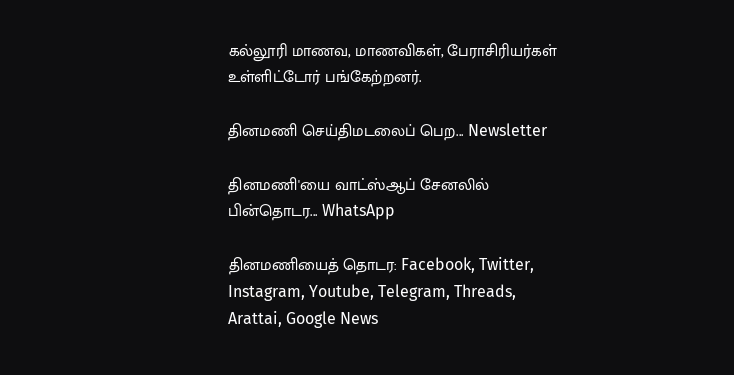கல்லூரி மாணவ, மாணவிகள், பேராசிரியர்கள் உள்ளிட்டோர் பங்கேற்றனர்.

தினமணி செய்திமடலைப் பெற... Newsletter

தினமணி'யை வாட்ஸ்ஆப் சேனலில் பின்தொடர... WhatsApp

தினமணியைத் தொடர: Facebook, Twitter, Instagram, Youtube, Telegram, Threads, Arattai, Google News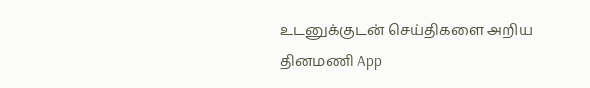உடனுக்குடன் செய்திகளை அறிய தினமணி App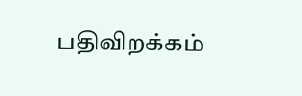பதிவிறக்கம்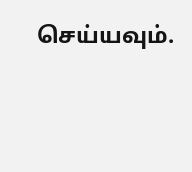செய்யவும்.